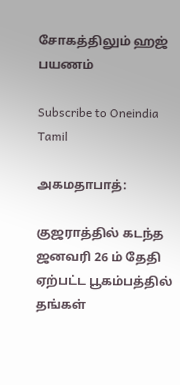சோகத்திலும் ஹஜ் பயணம்

Subscribe to Oneindia Tamil

அகமதாபாத்:

குஜராத்தில் கடந்த ஜனவரி 26 ம் தேதி ஏற்பட்ட பூகம்பத்தில் தங்கள்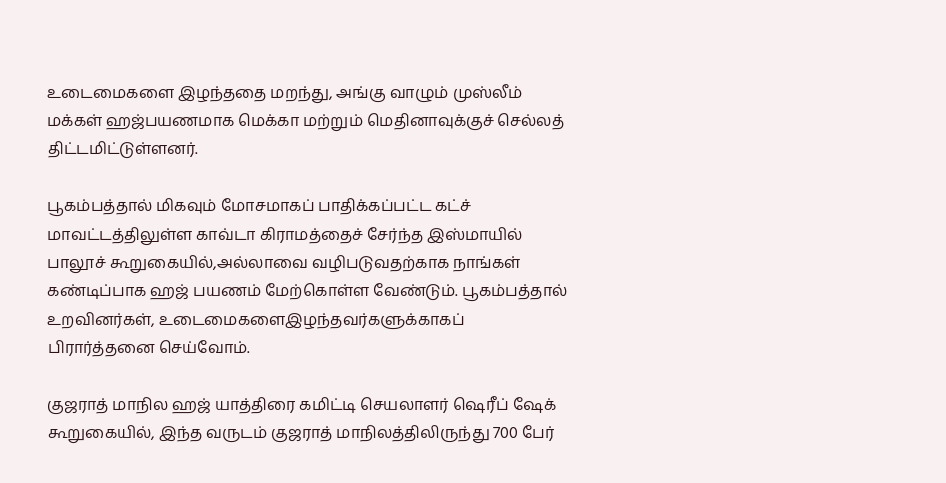உடைமைகளை இழந்ததை மறந்து, அங்கு வாழும் முஸ்லீம் மக்கள் ஹஜ்பயணமாக மெக்கா மற்றும் மெதினாவுக்குச் செல்லத் திட்டமிட்டுள்ளனர்.

பூகம்பத்தால் மிகவும் மோசமாகப் பாதிக்கப்பட்ட கட்ச் மாவட்டத்திலுள்ள காவ்டா கிராமத்தைச் சேர்ந்த இஸ்மாயில் பாலூச் கூறுகையில்,அல்லாவை வழிபடுவதற்காக நாங்கள் கண்டிப்பாக ஹஜ் பயணம் மேற்கொள்ள வேண்டும். பூகம்பத்தால் உறவினர்கள், உடைமைகளைஇழந்தவர்களுக்காகப் பிரார்த்தனை செய்வோம்.

குஜராத் மாநில ஹஜ் யாத்திரை கமிட்டி செயலாளர் ஷெரீப் ஷேக் கூறுகையில், இந்த வருடம் குஜராத் மாநிலத்திலிருந்து 700 பேர்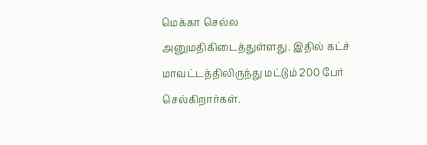மெக்கா செல்ல அனுமதிகிடைத்துள்ளது. இதில் கட்ச் மாவட்டத்திலிருந்து மட்டும் 200 பேர் செல்கிறார்கள்.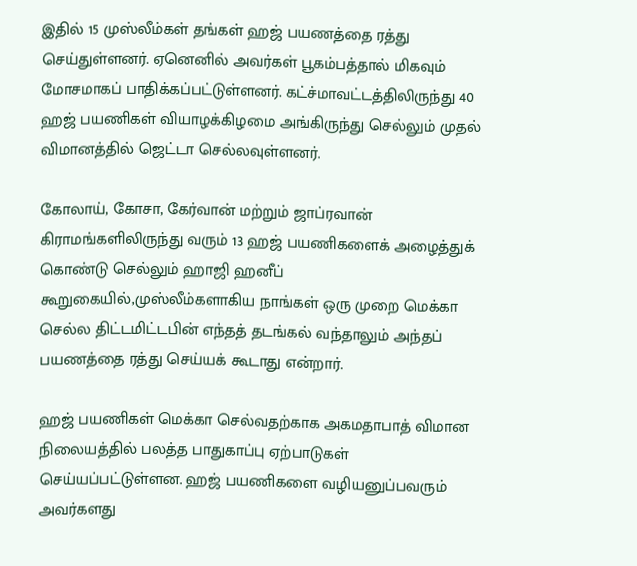இதில் 15 முஸ்லீம்கள் தங்கள் ஹஜ் பயணத்தை ரத்து செய்துள்ளனர். ஏனெனில் அவர்கள் பூகம்பத்தால் மிகவும் மோசமாகப் பாதிக்கப்பட்டுள்ளனர். கட்ச்மாவட்டத்திலிருந்து 40 ஹஜ் பயணிகள் வியாழக்கிழமை அங்கிருந்து செல்லும் முதல் விமானத்தில் ஜெட்டா செல்லவுள்ளனர்.

கோலாய், கோசா, கேர்வான் மற்றும் ஜாப்ரவான் கிராமங்களிலிருந்து வரும் 13 ஹஜ் பயணிகளைக் அழைத்துக் கொண்டு செல்லும் ஹாஜி ஹனீப் கூறுகையில்,முஸ்லீம்களாகிய நாங்கள் ஒரு முறை மெக்கா செல்ல திட்டமிட்டபின் எந்தத் தடங்கல் வந்தாலும் அந்தப் பயணத்தை ரத்து செய்யக் கூடாது என்றார்.

ஹஜ் பயணிகள் மெக்கா செல்வதற்காக அகமதாபாத் விமான நிலையத்தில் பலத்த பாதுகாப்பு ஏற்பாடுகள் செய்யப்பட்டுள்ளன. ஹஜ் பயணிகளை வழியனுப்பவரும் அவர்களது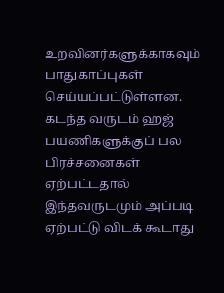உறவினர்களுக்காகவும் பாதுகாப்புகள் செய்யப்பட்டுள்ளன. கடந்த வருடம் ஹஜ் பயணிகளுக்குப் பல பிரச்சனைகள் ஏற்பட்டதால் இந்தவருடமும் அப்படி ஏற்பட்டு விடக் கூடாது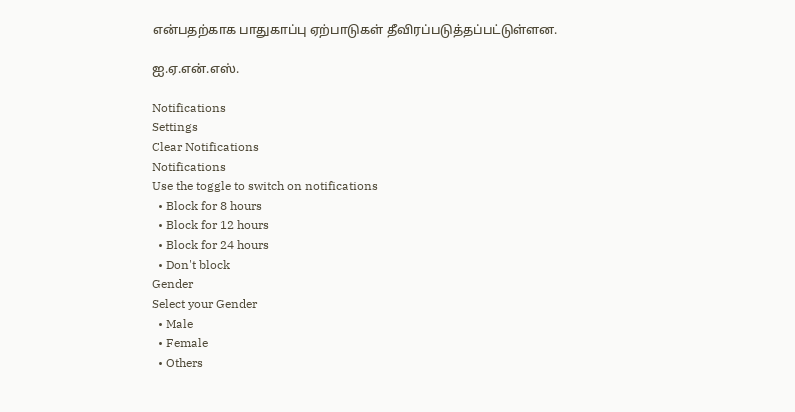என்பதற்காக பாதுகாப்பு ஏற்பாடுகள் தீவிரப்படுத்தப்பட்டுள்ளன.

ஐ.ஏ.என்.எஸ்.

Notifications
Settings
Clear Notifications
Notifications
Use the toggle to switch on notifications
  • Block for 8 hours
  • Block for 12 hours
  • Block for 24 hours
  • Don't block
Gender
Select your Gender
  • Male
  • Female
  • Others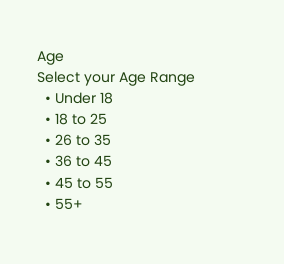Age
Select your Age Range
  • Under 18
  • 18 to 25
  • 26 to 35
  • 36 to 45
  • 45 to 55
  • 55+